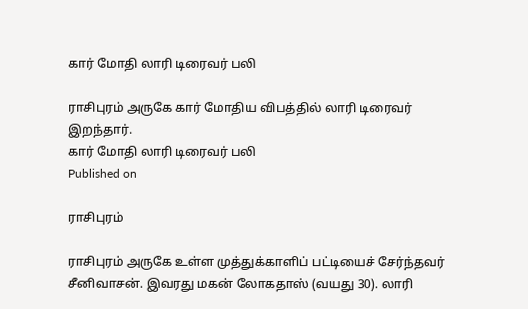கார் மோதி லாரி டிரைவர் பலி

ராசிபுரம் அருகே கார் மோதிய விபத்தில் லாரி டிரைவர் இறந்தார்.
கார் மோதி லாரி டிரைவர் பலி
Published on

ராசிபுரம்

ராசிபுரம் அருகே உள்ள முத்துக்காளிப் பட்டியைச் சேர்ந்தவர் சீனிவாசன். இவரது மகன் லோகதாஸ் (வயது 30). லாரி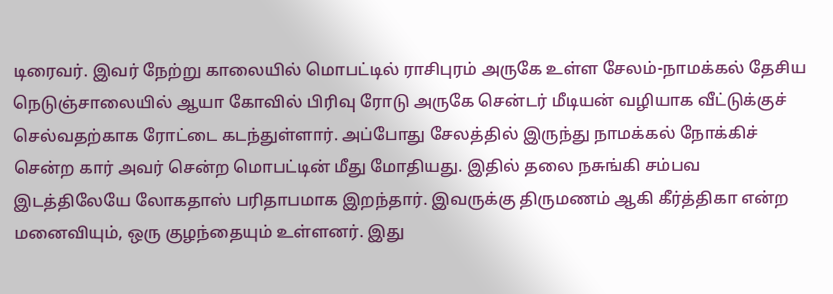டிரைவர். இவர் நேற்று காலையில் மொபட்டில் ராசிபுரம் அருகே உள்ள சேலம்-நாமக்கல் தேசிய நெடுஞ்சாலையில் ஆயா கோவில் பிரிவு ரோடு அருகே சென்டர் மீடியன் வழியாக வீட்டுக்குச் செல்வதற்காக ரோட்டை கடந்துள்ளார். அப்போது சேலத்தில் இருந்து நாமக்கல் நோக்கிச் சென்ற கார் அவர் சென்ற மொபட்டின் மீது மோதியது. இதில் தலை நசுங்கி சம்பவ இடத்திலேயே லோகதாஸ் பரிதாபமாக இறந்தார். இவருக்கு திருமணம் ஆகி கீர்த்திகா என்ற மனைவியும், ஒரு குழந்தையும் உள்ளனர். இது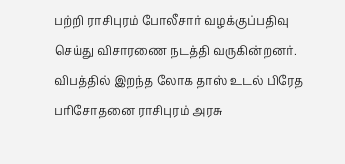பற்றி ராசிபுரம் போலீசார் வழக்குப்பதிவு செய்து விசாரணை நடத்தி வருகின்றனர். விபத்தில் இறந்த லோக தாஸ் உடல் பிரேத பரிசோதனை ராசிபுரம் அரசு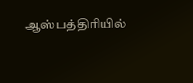ஆஸ்பத்திரியில்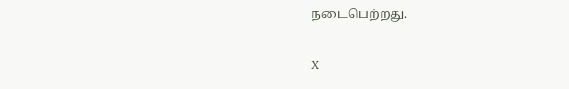நடைபெற்றது.

X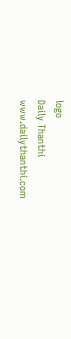logo
Daily Thanthi
www.dailythanthi.com